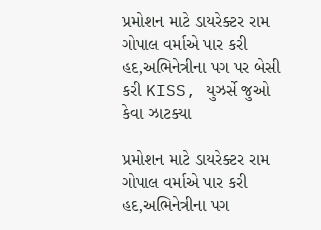પ્રમોશન માટે ડાયરેક્ટર રામ ગોપાલ વર્માએ પાર કરી હદ,અભિનેત્રીના પગ પર બેસી કરી KISS, યુઝર્સે જુઓ કેવા ઝાટક્યા

પ્રમોશન માટે ડાયરેક્ટર રામ ગોપાલ વર્માએ પાર કરી હદ,અભિનેત્રીના પગ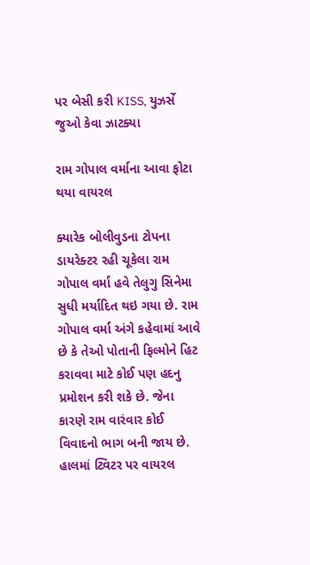પર બેસી કરી KISS, યુઝર્સે જુઓ કેવા ઝાટક્યા

રામ ગોપાલ વર્માના આવા ફોટા થયા વાયરલ

ક્યારેક બોલીવુડના ટોપના ડાયરેક્ટર રહી ચૂકેલા રામ ગોપાલ વર્મા હવે તેલુગુ સિનેમા સુધી મર્યાદિત થઇ ગયા છે. રામ ગોપાલ વર્મા અંગે કહેવામાં આવે છે કે તેઓ પોતાની ફિલ્મોને હિટ કરાવવા માટે કોઈ પણ હદનુ પ્રમોશન કરી શકે છે. જેના કારણે રામ વારંવાર કોઈ વિવાદનો ભાગ બની જાય છે. હાલમાં ટ્વિટર પર વાયરલ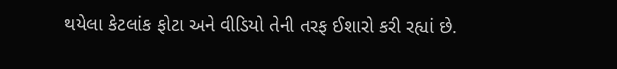થયેલા કેટલાંક ફોટા અને વીડિયો તેની તરફ ઈશારો કરી રહ્યાં છે.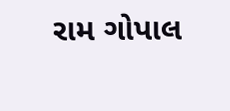રામ ગોપાલ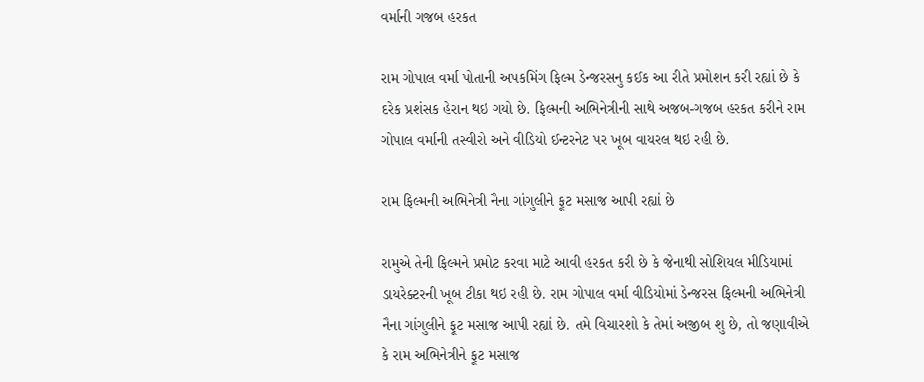વર્માની ગજબ હરકત

રામ ગોપાલ વર્મા પોતાની અપકમિંગ ફિલ્મ ડેન્જરસનુ કઈક આ રીતે પ્રમોશન કરી રહ્યાં છે કે દરેક પ્રશંસક હેરાન થઇ ગયો છે. ફિલ્મની અભિનેત્રીની સાથે અજબ-ગજબ હરકત કરીને રામ ગોપાલ વર્માની તસ્વીરો અને વીડિયો ઈન્ટરનેટ પર ખૂબ વાયરલ થઇ રહી છે.

રામ ફિલ્મની અભિનેત્રી નૈના ગાંગુલીને ફૂટ મસાજ આપી રહ્યાં છે

રામુએ તેની ફિલ્મને પ્રમોટ કરવા માટે આવી હરકત કરી છે કે જેનાથી સોશિયલ મીડિયામાં ડાયરેક્ટરની ખૂબ ટીકા થઇ રહી છે. રામ ગોપાલ વર્મા વીડિયોમાં ડેન્જરસ ફિલ્મની અભિનેત્રી નૈના ગાંગુલીને ફૂટ મસાજ આપી રહ્યાં છે. તમે વિચારશો કે તેમાં અજીબ શુ છે, તો જણાવીએ કે રામ અભિનેત્રીને ફૂટ મસાજ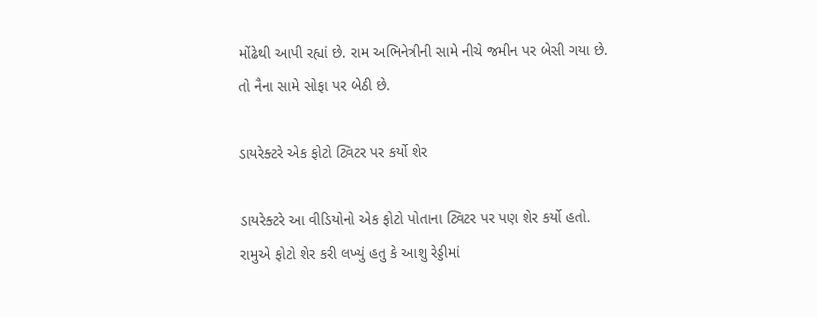મોંઢેથી આપી રહ્યાં છે. રામ અભિનેત્રીની સામે નીચે જમીન પર બેસી ગયા છે. તો નૈના સામે સોફા પર બેઠી છે.

ડાયરેક્ટરે એક ફોટો ટ્વિટર પર કર્યો શેર

ડાયરેક્ટરે આ વીડિયોનો એક ફોટો પોતાના ટ્વિટર પર પણ શેર કર્યો હતો. રામુએ ફોટો શેર કરી લખ્યું હતુ કે આશુ રેડ્ડીમાં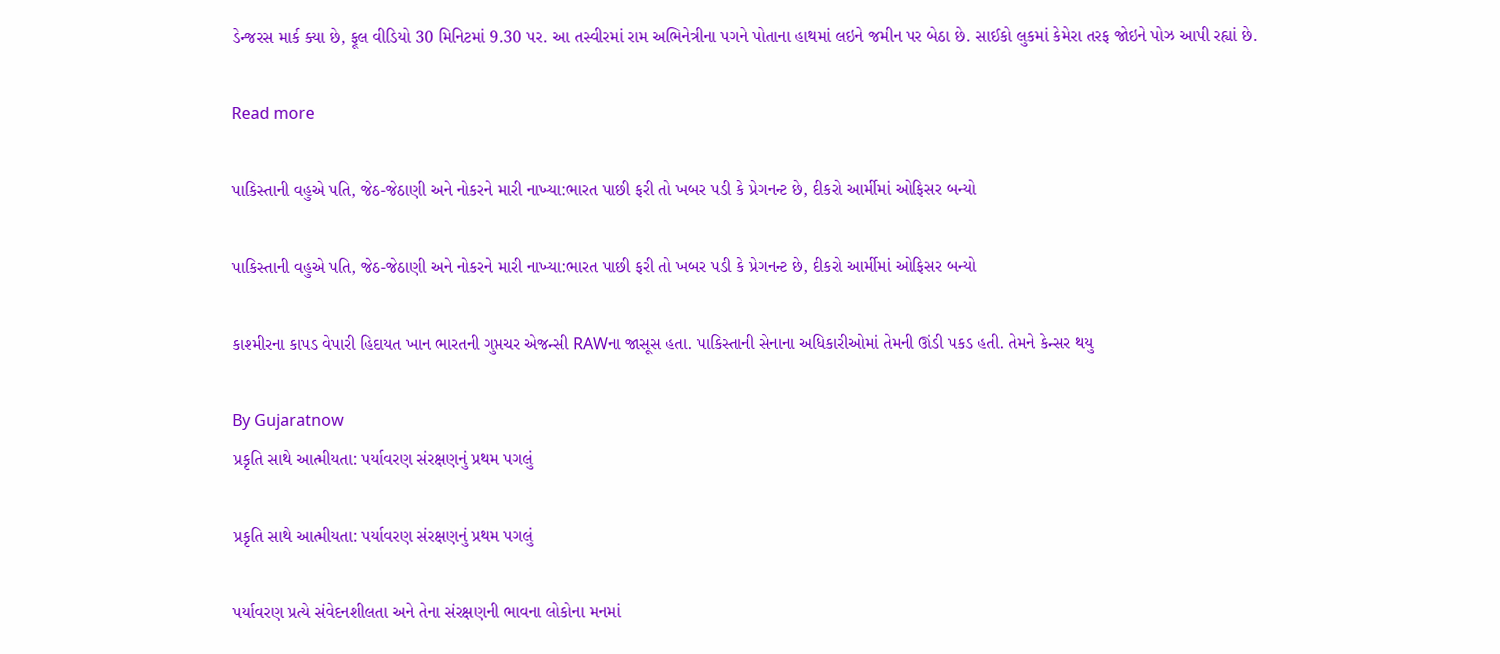ડેન્જરસ માર્ક ક્યા છે, ફૂલ વીડિયો 30 મિનિટમાં 9.30 પર. આ તસ્વીરમાં રામ અભિનેત્રીના પગને પોતાના હાથમાં લઇને જમીન પર બેઠા છે. સાઈકો લુકમાં કેમેરા તરફ જોઇને પોઝ આપી રહ્યાં છે.

Read more

પાકિસ્તાની વહુએ પતિ, જેઠ-જેઠાણી અને નોકરને મારી નાખ્યા:ભારત પાછી ફરી તો ખબર પડી કે પ્રેગનન્ટ છે, દીકરો આર્મીમાં ઓફિસર બન્યો

પાકિસ્તાની વહુએ પતિ, જેઠ-જેઠાણી અને નોકરને મારી નાખ્યા:ભારત પાછી ફરી તો ખબર પડી કે પ્રેગનન્ટ છે, દીકરો આર્મીમાં ઓફિસર બન્યો

કાશ્મીરના કાપડ વેપારી હિદાયત ખાન ભારતની ગુપ્તચર એજન્સી RAWના જાસૂસ હતા. પાકિસ્તાની સેનાના અધિકારીઓમાં તેમની ઊંડી પકડ હતી. તેમને કેન્સર થયુ

By Gujaratnow
પ્રકૃતિ સાથે આત્મીયતા: પર્યાવરણ સંરક્ષણનું પ્રથમ પગલું

પ્રકૃતિ સાથે આત્મીયતા: પર્યાવરણ સંરક્ષણનું પ્રથમ પગલું

પર્યાવરણ પ્રત્યે સંવેદનશીલતા અને તેના સંરક્ષણની ભાવના લોકોના મનમાં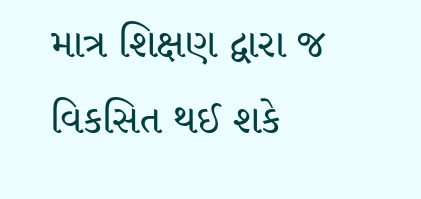માત્ર શિક્ષણ દ્વારા જ વિકસિત થઈ શકે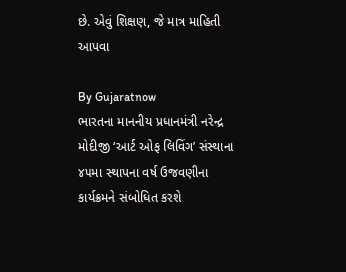છે. એવું શિક્ષણ, જે માત્ર માહિતી આપવા

By Gujaratnow
ભારતના માનનીય પ્રધાનમંત્રી નરેન્દ્ર મોદીજી ‘આર્ટ ઓફ લિવિંગ’ સંસ્થાના ૪૫મા સ્થાપના વર્ષ ઉજવણીના કાર્યક્રમને સંબોધિત કરશે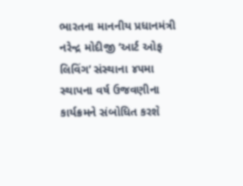ભારતના માનનીય પ્રધાનમંત્રી નરેન્દ્ર મોદીજી ‘આર્ટ ઓફ લિવિંગ’ સંસ્થાના ૪૫મા સ્થાપના વર્ષ ઉજવણીના કાર્યક્રમને સંબોધિત કરશે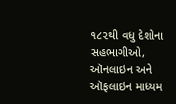૧૮૨થી વધુ દેશોના સહભાગીઓ, ઑનલાઇન અને ઑફલાઇન માધ્યમ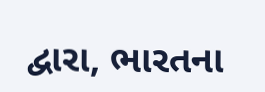દ્વારા, ભારતના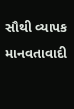સૌથી વ્યાપક માનવતાવાદી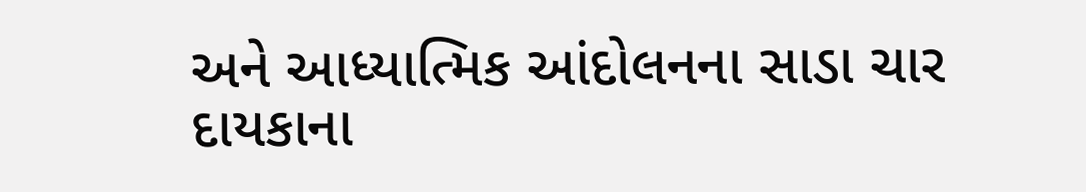અને આધ્યાત્મિક આંદોલનના સાડા ચાર દાયકાના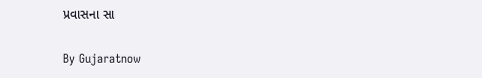પ્રવાસના સા

By Gujaratnow